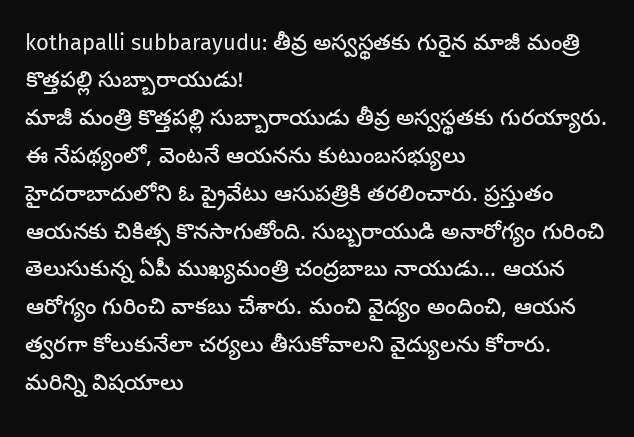kothapalli subbarayudu: తీవ్ర అస్వస్థతకు గురైన మాజీ మంత్రి కొత్తపల్లి సుబ్బారాయుడు!
మాజీ మంత్రి కొత్తపల్లి సుబ్బారాయుడు తీవ్ర అస్వస్థతకు గురయ్యారు. ఈ నేపథ్యంలో, వెంటనే ఆయనను కుటుంబసభ్యులు హైదరాబాదులోని ఓ ప్రైవేటు ఆసుపత్రికి తరలించారు. ప్రస్తుతం ఆయనకు చికిత్స కొనసాగుతోంది. సుబ్బరాయుడి అనారోగ్యం గురించి తెలుసుకున్న ఏపీ ముఖ్యమంత్రి చంద్రబాబు నాయుడు... ఆయన ఆరోగ్యం గురించి వాకబు చేశారు. మంచి వైద్యం అందించి, ఆయన త్వరగా కోలుకునేలా చర్యలు తీసుకోవాలని వైద్యులను కోరారు. మరిన్ని విషయాలు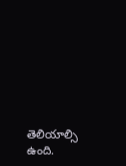తెలియాల్సి ఉంది.